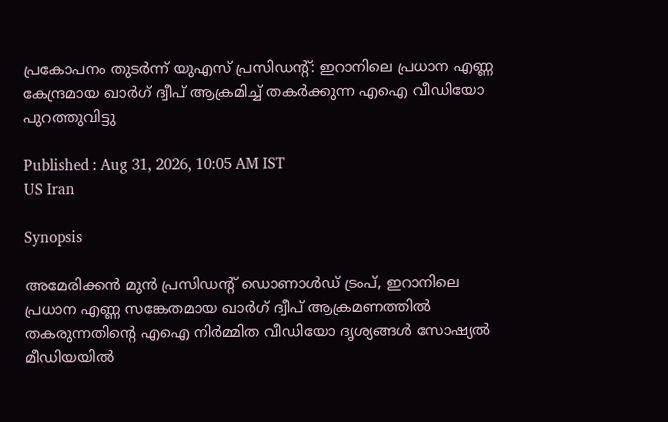പ്രകോപനം തുടർന്ന് യുഎസ് പ്രസിഡൻ്റ്: ഇറാനിലെ പ്രധാന എണ്ണ കേന്ദ്രമായ ഖാർഗ് ദ്വീപ് ആക്രമിച്ച് തകർക്കുന്ന എഐ വീഡിയോ പുറത്തുവിട്ടു

Published : Aug 31, 2026, 10:05 AM IST
US Iran

Synopsis

അമേരിക്കൻ മുൻ പ്രസിഡന്റ് ഡൊണാൾഡ് ട്രംപ്, ഇറാനിലെ പ്രധാന എണ്ണ സങ്കേതമായ ഖാർഗ് ദ്വീപ് ആക്രമണത്തിൽ തകരുന്നതിന്റെ എഐ നിർമ്മിത വീഡിയോ ദൃശ്യങ്ങൾ സോഷ്യൽ മീഡിയയിൽ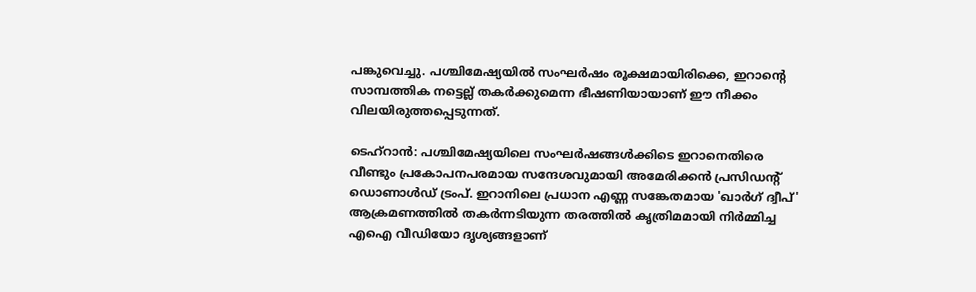പങ്കുവെച്ചു. പശ്ചിമേഷ്യയിൽ സംഘർഷം രൂക്ഷമായിരിക്കെ, ഇറാന്റെ സാമ്പത്തിക നട്ടെല്ല് തകർക്കുമെന്ന ഭീഷണിയായാണ് ഈ നീക്കം വിലയിരുത്തപ്പെടുന്നത്.

ടെഹ്റാൻ: പശ്ചിമേഷ്യയിലെ സംഘർഷങ്ങൾക്കിടെ ഇറാനെതിരെ വീണ്ടും പ്രകോപനപരമായ സന്ദേശവുമായി അമേരിക്കൻ പ്രസിഡന്റ് ഡൊണാൾഡ് ട്രംപ്. ഇറാനിലെ പ്രധാന എണ്ണ സങ്കേതമായ 'ഖാർഗ് ദ്വീപ്' ആക്രമണത്തിൽ തകർന്നടിയുന്ന തരത്തിൽ കൃത്രിമമായി നിർമ്മിച്ച എഐ വീഡിയോ ദൃശ്യങ്ങളാണ്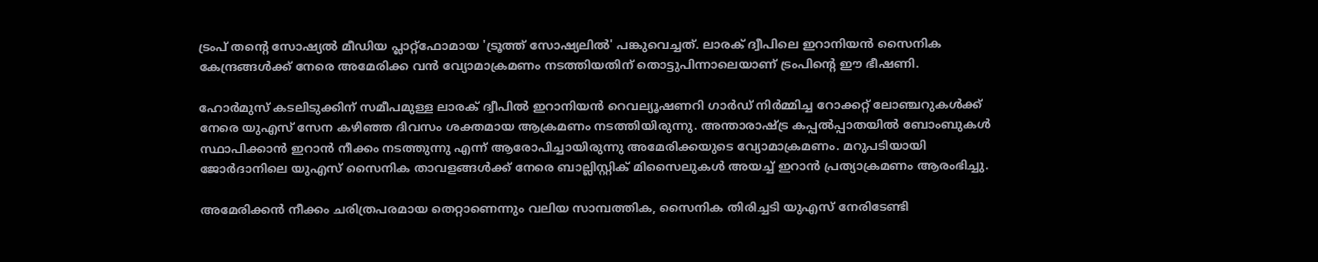ട്രംപ് തന്റെ സോഷ്യൽ മീഡിയ പ്ലാറ്റ്‌ഫോമായ 'ട്രൂത്ത് സോഷ്യലിൽ' പങ്കുവെച്ചത്. ലാരക് ദ്വീപിലെ ഇറാനിയൻ സൈനിക കേന്ദ്രങ്ങൾക്ക് നേരെ അമേരിക്ക വൻ വ്യോമാക്രമണം നടത്തിയതിന് തൊട്ടുപിന്നാലെയാണ് ട്രംപിന്റെ ഈ ഭീഷണി.

ഹോർമുസ് കടലിടുക്കിന് സമീപമുള്ള ലാരക് ദ്വീപിൽ ഇറാനിയൻ റെവല്യൂഷണറി ഗാർഡ് നിർമ്മിച്ച റോക്കറ്റ് ലോഞ്ചറുകൾക്ക് നേരെ യുഎസ് സേന കഴിഞ്ഞ ദിവസം ശക്തമായ ആക്രമണം നടത്തിയിരുന്നു. അന്താരാഷ്ട്ര കപ്പൽപ്പാതയിൽ ബോംബുകൾ സ്ഥാപിക്കാൻ ഇറാൻ നീക്കം നടത്തുന്നു എന്ന് ആരോപിച്ചായിരുന്നു അമേരിക്കയുടെ വ്യോമാക്രമണം. മറുപടിയായി ജോർദാനിലെ യുഎസ് സൈനിക താവളങ്ങൾക്ക് നേരെ ബാല്ലിസ്റ്റിക് മിസൈലുകൾ അയച്ച് ഇറാൻ പ്രത്യാക്രമണം ആരംഭിച്ചു.

അമേരിക്കൻ നീക്കം ചരിത്രപരമായ തെറ്റാണെന്നും വലിയ സാമ്പത്തിക, സൈനിക തിരിച്ചടി യുഎസ് നേരിടേണ്ടി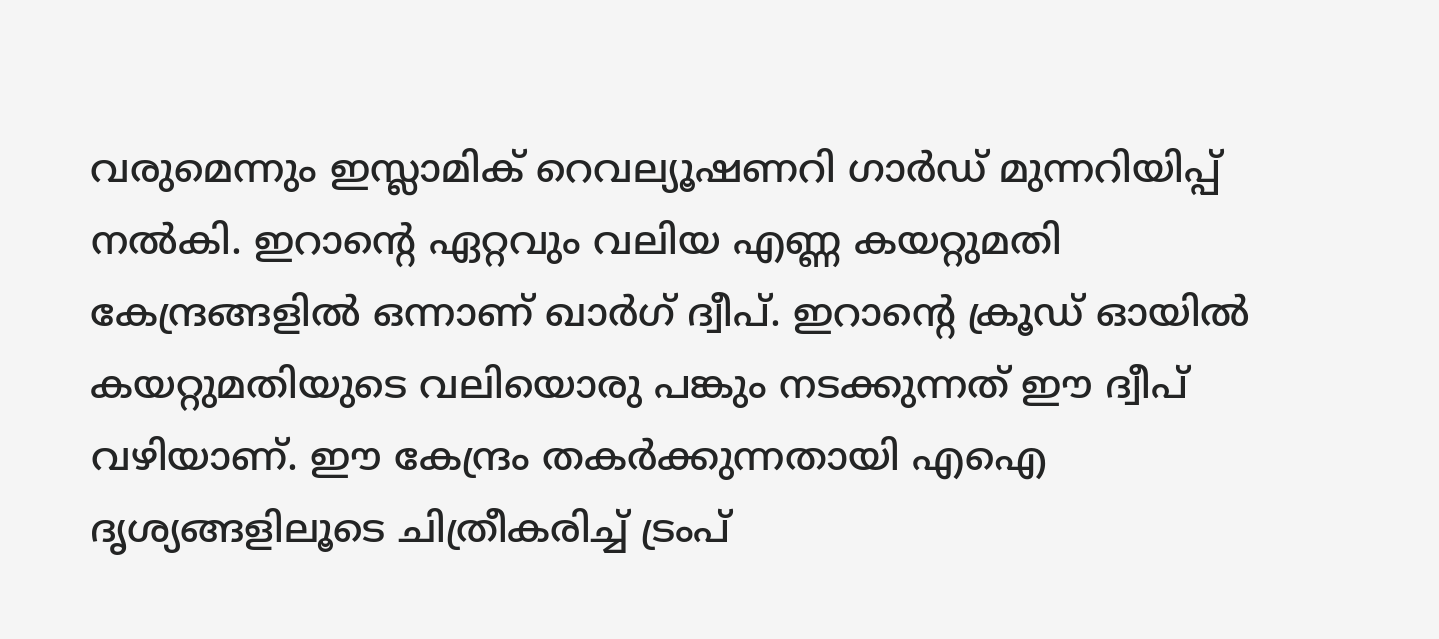വരുമെന്നും ഇസ്ലാമിക് റെവല്യൂഷണറി ഗാർഡ് മുന്നറിയിപ്പ് നൽകി. ഇറാന്റെ ഏറ്റവും വലിയ എണ്ണ കയറ്റുമതി കേന്ദ്രങ്ങളിൽ ഒന്നാണ് ഖാർഗ് ദ്വീപ്. ഇറാന്റെ ക്രൂഡ് ഓയിൽ കയറ്റുമതിയുടെ വലിയൊരു പങ്കും നടക്കുന്നത് ഈ ദ്വീപ് വഴിയാണ്. ഈ കേന്ദ്രം തകർക്കുന്നതായി എഐ ദൃശ്യങ്ങളിലൂടെ ചിത്രീകരിച്ച് ട്രംപ്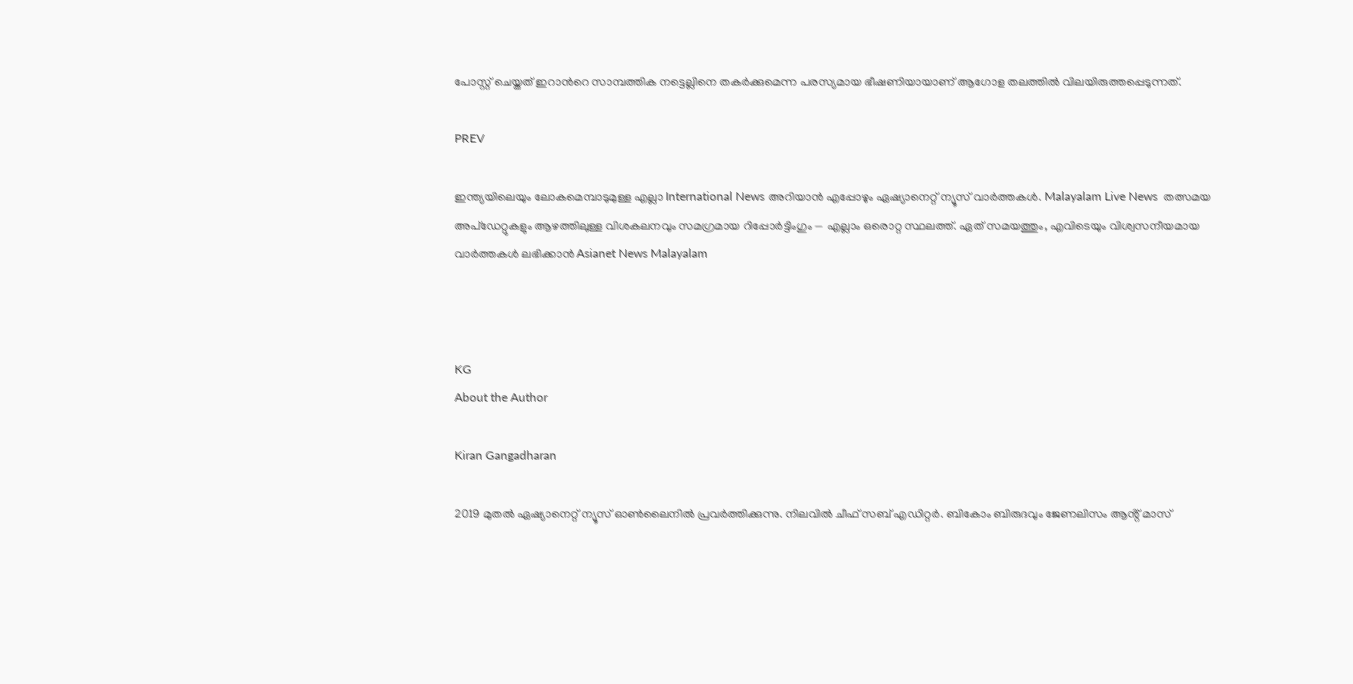പോസ്റ്റ് ചെയ്തത് ഇറാൻറെ സാമ്പത്തിക നട്ടെല്ലിനെ തകർക്കുമെന്ന പരസ്യമായ ഭീഷണിയായാണ് ആഗോള തലത്തിൽ വിലയിരുത്തപ്പെടുന്നത്.

PREV

ഇന്ത്യയിലെയും ലോകമെമ്പാടുമുള്ള എല്ലാ International News അറിയാൻ എപ്പോഴും ഏഷ്യാനെറ്റ് ന്യൂസ് വാർത്തകൾ. Malayalam Live News  തത്സമയ അപ്‌ഡേറ്റുകളും ആഴത്തിലുള്ള വിശകലനവും സമഗ്രമായ റിപ്പോർട്ടിംഗും — എല്ലാം ഒരൊറ്റ സ്ഥലത്ത്. ഏത് സമയത്തും, എവിടെയും വിശ്വസനീയമായ വാർത്തകൾ ലഭിക്കാൻ Asianet News Malayalam



KG
About the Author

Kiran Gangadharan

2019 മുതല്‍ ഏഷ്യാനെറ്റ് ന്യൂസ് ഓണ്‍ലൈനില്‍ പ്രവര്‍ത്തിക്കുന്നു. നിലവില്‍ ചീഫ് സബ് എഡിറ്റർ. ബികോം ബിരുദവും ജേണലിസം ആൻ്റ് മാസ്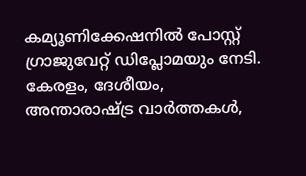കമ്യൂണിക്കേഷനിൽ പോസ്റ്റ് ഗ്രാജുവേറ്റ് ഡിപ്ലോമയും നേടി. കേരളം, ദേശീയം, അന്താരാഷ്ട്ര വാര്‍ത്തകള്‍,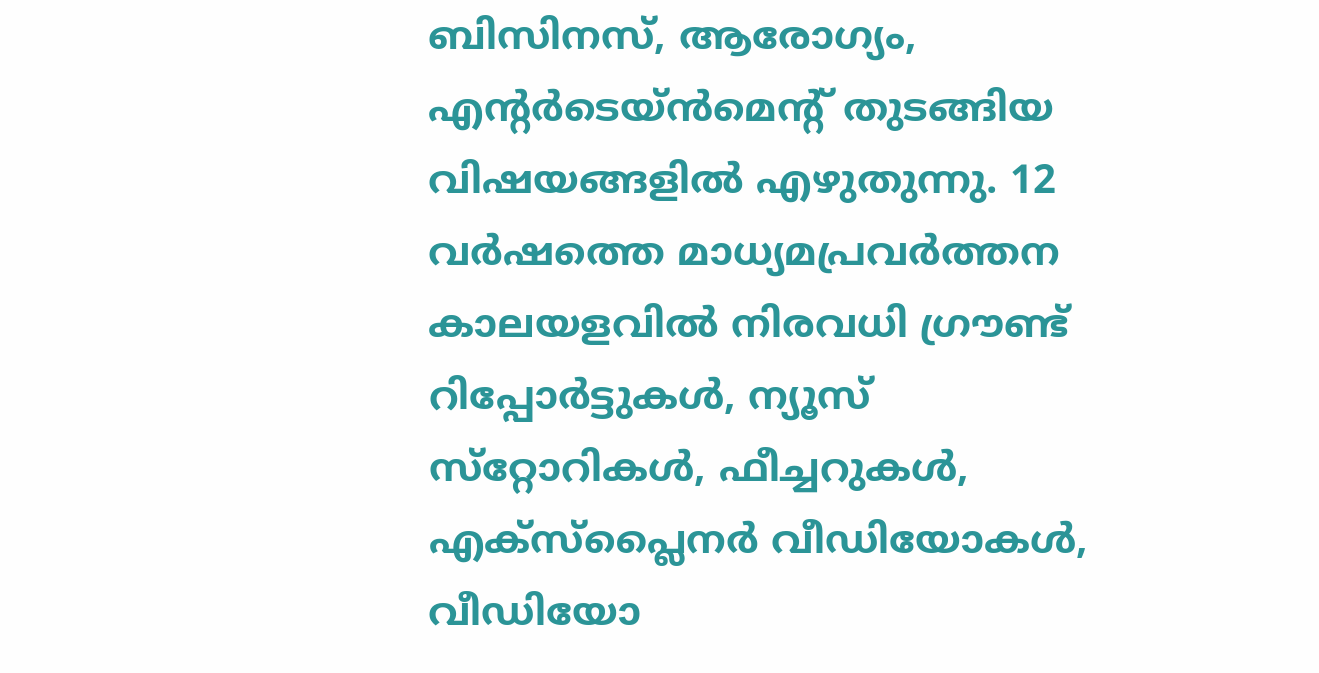ബിസിനസ്, ആരോഗ്യം, എന്റർടെയ്ൻമെൻ്റ് തുടങ്ങിയ വിഷയങ്ങളില്‍ എഴുതുന്നു. 12 വര്‍ഷത്തെ മാധ്യമപ്രവര്‍ത്തന കാലയളവില്‍ നിരവധി ഗ്രൗണ്ട് റിപ്പോര്‍ട്ടുകള്‍, ന്യൂസ് സ്‌റ്റോറികള്‍, ഫീച്ചറുകള്‍, എക്‌സ്‌പ്ലൈന‍ർ വീഡിയോകൾ, വീഡിയോ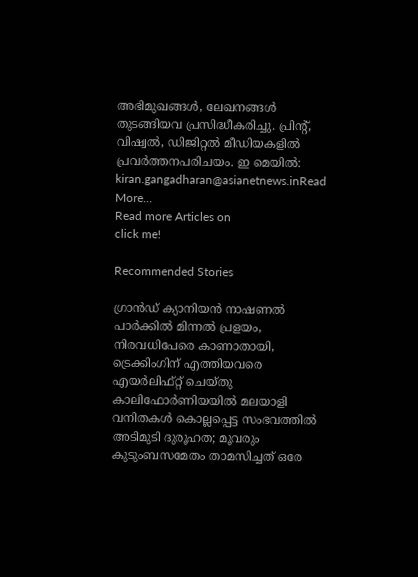അഭിമുഖങ്ങള്‍, ലേഖനങ്ങള്‍ തുടങ്ങിയവ പ്രസിദ്ധീകരിച്ചു. പ്രിന്റ്, വിഷ്വല്‍, ഡിജിറ്റല്‍ മീഡിയകളില്‍ പ്രവര്‍ത്തനപരിചയം. ഇ മെയില്‍: kiran.gangadharan@asianetnews.inRead More...
Read more Articles on
click me!

Recommended Stories

ഗ്രാൻഡ് ക്യാനിയൻ നാഷണൽ പാർക്കിൽ മിന്നൽ പ്രളയം, നിരവധിപേരെ കാണാതായി, ട്രെക്കിംഗിന് എത്തിയവരെ എയർലിഫ്റ്റ് ചെയ്തു
കാലിഫോർണിയയിൽ മലയാളി വനിതകൾ കൊല്ലപ്പെട്ട സംഭവത്തിൽ അടിമുടി ദുരൂഹത; മൂവരും കുടുംബസമേതം താമസിച്ചത് ഒരേ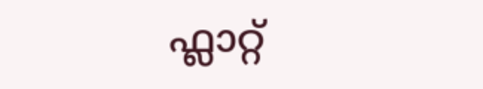ഫ്ലാറ്റ്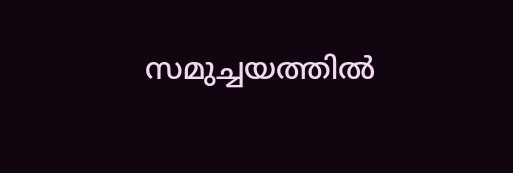സമുച്ചയത്തിൽ